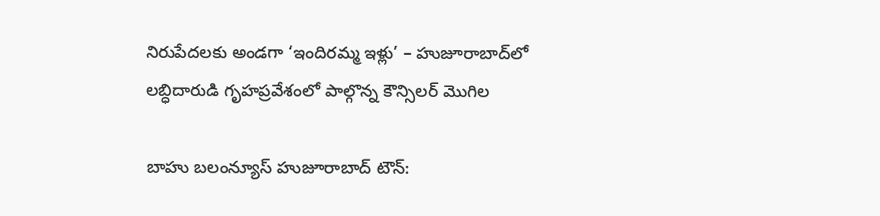నిరుపేదలకు అండగా ‘ఇందిరమ్మ ఇళ్లు’ – హుజూరాబాద్‌లో లబ్ధిదారుడి గృహప్రవేశంలో పాల్గొన్న కౌన్సిలర్ మొగిల

బాహు బలంన్యూస్ హుజూరాబాద్‌ టౌన్: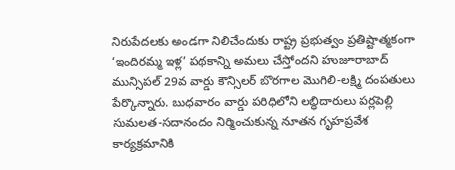నిరుపేదలకు అండగా నిలిచేందుకు రాష్ట్ర ప్రభుత్వం ప్రతిష్టాత్మకంగా ‘ఇందిరమ్మ ఇళ్ల’ పథకాన్ని అమలు చేస్తోందని హుజూరాబాద్ మున్సిపల్ 29వ వార్డు కౌన్సిలర్ బొరగాల మొగిలి-లక్ష్మి దంపతులు పేర్కొన్నారు. బుధవారం వార్డు పరిధిలోని లబ్ధిదారులు పర్లపెల్లి సుమలత-సదానందం నిర్మించుకున్న నూతన గృహప్రవేశ కార్యక్రమానికి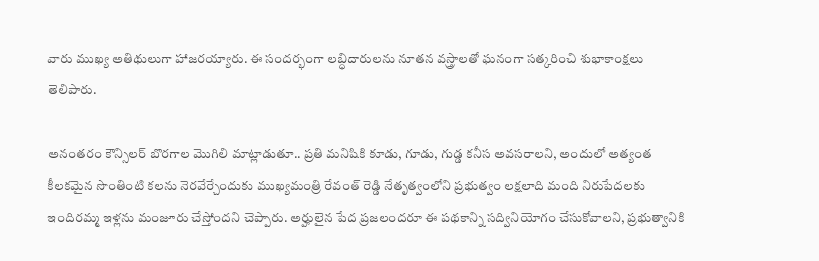వారు ముఖ్య అతిథులుగా హాజరయ్యారు. ఈ సందర్భంగా లబ్ధిదారులను నూతన వస్త్రాలతో ఘనంగా సత్కరించి శుభాకాంక్షలు తెలిపారు.

అనంతరం కౌన్సిలర్ బొరగాల మొగిలి మాట్లాడుతూ.. ప్రతి మనిషికి కూడు, గూడు, గుడ్డ కనీస అవసరాలని, అందులో అత్యంత కీలకమైన సొంతింటి కలను నెరవేర్చేందుకు ముఖ్యమంత్రి రేవంత్ రెడ్డి నేతృత్వంలోని ప్రభుత్వం లక్షలాది మంది నిరుపేదలకు ఇందిరమ్మ ఇళ్లను మంజూరు చేస్తోందని చెప్పారు. అర్హులైన పేద ప్రజలందరూ ఈ పథకాన్ని సద్వినియోగం చేసుకోవాలని, ప్రభుత్వానికి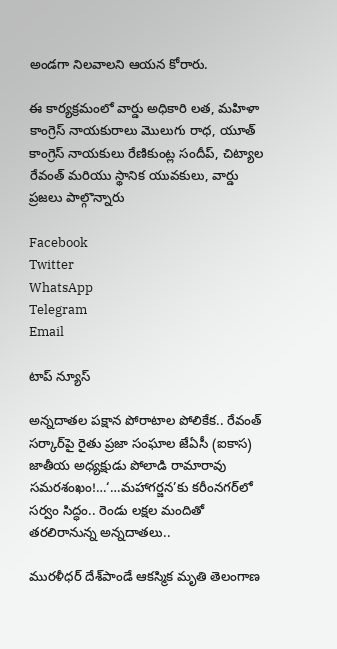అండగా నిలవాలని ఆయన కోరారు.

ఈ కార్యక్రమంలో వార్డు అధికారి లత, మహిళా కాంగ్రెస్ నాయకురాలు మొలుగు రాధ, యూత్ కాంగ్రెస్ నాయకులు రేణికుంట్ల సందీప్, చిట్యాల రేవంత్ మరియు స్థానిక యువకులు, వార్డు ప్రజలు పాల్గొన్నారు

Facebook
Twitter
WhatsApp
Telegram
Email

టాప్ న్యూస్

అన్నదాతల పక్షాన పోరాటాల పోలికేక.. రేవంత్ సర్కార్‌పై రైతు ప్రజా సంఘాల జేఏసీ (ఐకాస) జాతీయ అధ్యక్షుడు పోలాడి రామారావు సమరశంఖం!…‘…మహాగర్జన’కు కరీంనగర్‌లో సర్వం సిద్ధం.. రెండు లక్షల మందితో తరలిరానున్న అన్నదాతలు..

మురళీధర్ దేశ్‌పాండే ఆకస్మిక మృతి తెలంగాణ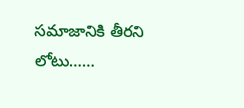సమాజానికి తీరని లోటు……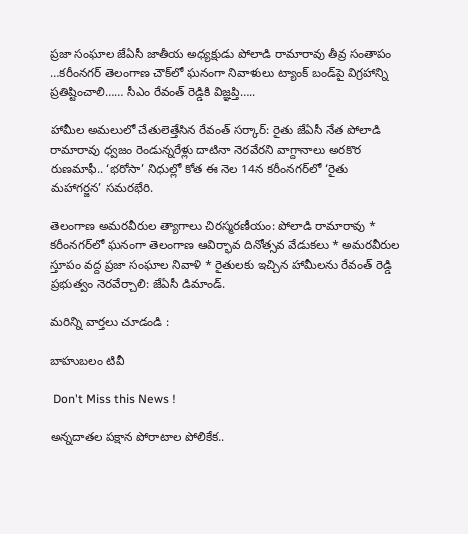ప్రజా సంఘాల జేఏసీ జాతీయ అధ్యక్షుడు పోలాడి రామారావు తీవ్ర సంతాపం …కరీంనగర్ తెలంగాణ చౌక్‌లో ఘనంగా నివాళులు ట్యాంక్ బండ్‌పై విగ్రహాన్ని ప్రతిష్టించాలి…… సీఎం రేవంత్ రెడ్డికి విజ్ఞప్తి…..

హామీల అమలులో చేతులెత్తేసిన రేవంత్ సర్కార్: రైతు జేఏసీ నేత పోలాడి రామారావు ధ్వజం రెండున్నరేళ్లు దాటినా నెరవేరని వాగ్దానాలు అరకొర రుణమాఫీ.. ‘భరోసా’ నిధుల్లో కోత ఈ నెల 14న కరీంనగర్‌లో ‘రైతు మహాగర్జన’ సమరభేరి.

తెలంగాణ అమరవీరుల త్యాగాలు చిరస్మరణీయం: పోలాడి రామారావు * కరీంనగర్‌లో ఘనంగా తెలంగాణ ఆవిర్భావ దినోత్సవ వేడుకలు * అమరవీరుల స్తూపం వద్ద ప్రజా సంఘాల నివాళి * రైతులకు ఇచ్చిన హామీలను రేవంత్ రెడ్డి ప్రభుత్వం నెరవేర్చాలి: జేఏసీ డిమాండ్.

మరిన్ని వార్తలు చూడండి :

బాహుబలం టివీ

 Don't Miss this News !

అన్నదాతల పక్షాన పోరాటాల పోలికేక..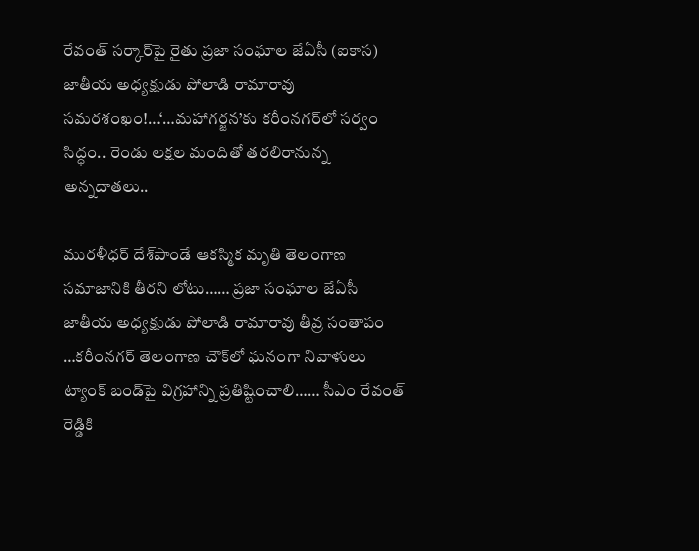రేవంత్ సర్కార్‌పై రైతు ప్రజా సంఘాల జేఏసీ (ఐకాస) జాతీయ అధ్యక్షుడు పోలాడి రామారావు సమరశంఖం!…‘…మహాగర్జన’కు కరీంనగర్‌లో సర్వం సిద్ధం.. రెండు లక్షల మందితో తరలిరానున్న అన్నదాతలు..

మురళీధర్ దేశ్‌పాండే ఆకస్మిక మృతి తెలంగాణ సమాజానికి తీరని లోటు…… ప్రజా సంఘాల జేఏసీ జాతీయ అధ్యక్షుడు పోలాడి రామారావు తీవ్ర సంతాపం …కరీంనగర్ తెలంగాణ చౌక్‌లో ఘనంగా నివాళులు ట్యాంక్ బండ్‌పై విగ్రహాన్ని ప్రతిష్టించాలి…… సీఎం రేవంత్ రెడ్డికి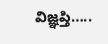విజ్ఞప్తి…..